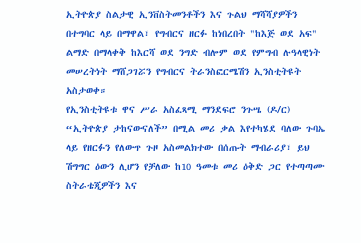ኢትዮጵያ ስልታዊ ኢንቨስትመንቶችን እና ጉልህ ማሻሻያዎችን በተግባር ላይ በማዋል፣ የግብርና ዘርፉ ከነበረበት "ከእጅ ወደ አፍ" ልማድ በማላቀቅ ከእርሻ ወደ ንግድ ብሎም ወደ የምግብ ሉዓላዊነት መሠረትነት ማሸጋገሯን የግብርና ትራንስፎርሜሽን ኢንስቲትዩት አስታወቀ።
የኢንስቲትዩቱ ዋና ሥራ አስፈጻሚ ማንደፍሮ ንጉሤ (ዶ/ር) “ኢትዮጵያ ታከናውናለች” በሚል መሪ ቃል እየተካሄደ ባለው ጉባኤ ላይ የዘርፉን የለውጥ ጉዞ አስመልክተው በሰጡት ማብራሪያ፣ ይህ ሽግግር ዕውን ሊሆን የቻለው ከ10 ዓመቱ መሪ ዕቅድ ጋር የተጣጣሙ ስትራቴጂዎችን እና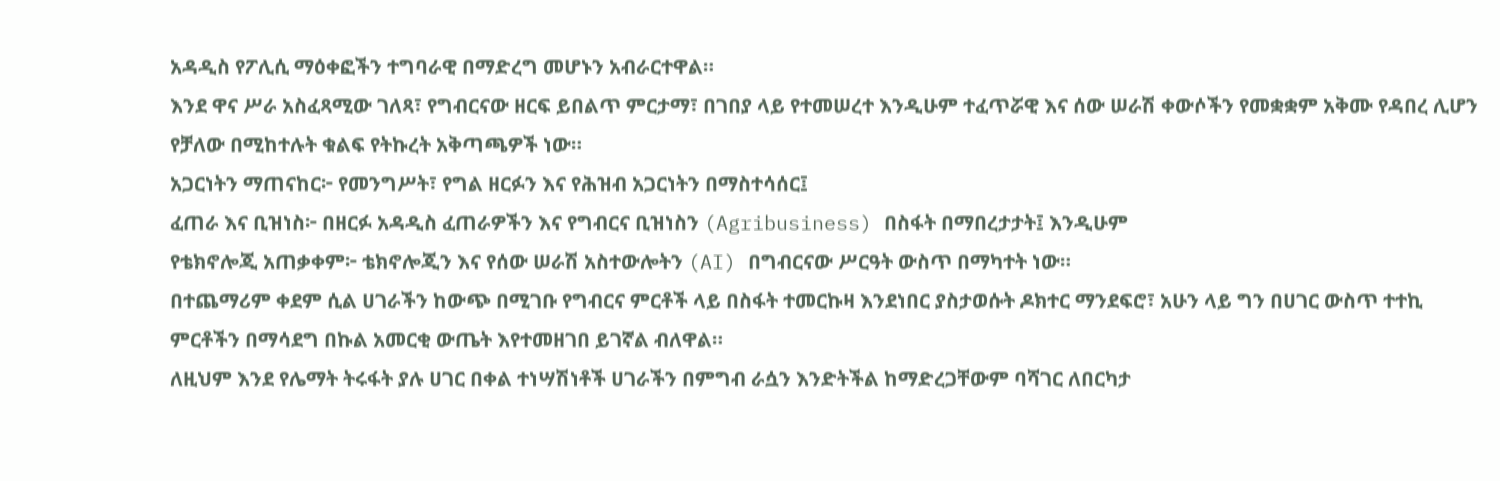አዳዲስ የፖሊሲ ማዕቀፎችን ተግባራዊ በማድረግ መሆኑን አብራርተዋል።
እንደ ዋና ሥራ አስፈጻሚው ገለጻ፣ የግብርናው ዘርፍ ይበልጥ ምርታማ፣ በገበያ ላይ የተመሠረተ እንዲሁም ተፈጥሯዊ እና ሰው ሠራሽ ቀውሶችን የመቋቋም አቅሙ የዳበረ ሊሆን የቻለው በሚከተሉት ቁልፍ የትኩረት አቅጣጫዎች ነው።
አጋርነትን ማጠናከር፦ የመንግሥት፣ የግል ዘርፉን እና የሕዝብ አጋርነትን በማስተሳሰር፤
ፈጠራ እና ቢዝነስ፦ በዘርፉ አዳዲስ ፈጠራዎችን እና የግብርና ቢዝነስን (Agribusiness) በስፋት በማበረታታት፤ እንዲሁም
የቴክኖሎጂ አጠቃቀም፦ ቴክኖሎጂን እና የሰው ሠራሽ አስተውሎትን (AI) በግብርናው ሥርዓት ውስጥ በማካተት ነው።
በተጨማሪም ቀደም ሲል ሀገራችን ከውጭ በሚገቡ የግብርና ምርቶች ላይ በስፋት ተመርኩዛ እንደነበር ያስታወሱት ዶክተር ማንደፍሮ፣ አሁን ላይ ግን በሀገር ውስጥ ተተኪ ምርቶችን በማሳደግ በኩል አመርቂ ውጤት እየተመዘገበ ይገኛል ብለዋል።
ለዚህም እንደ የሌማት ትሩፋት ያሉ ሀገር በቀል ተነሣሽነቶች ሀገራችን በምግብ ራሷን እንድትችል ከማድረጋቸውም ባሻገር ለበርካታ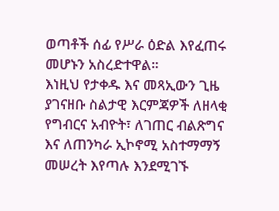ወጣቶች ሰፊ የሥራ ዕድል እየፈጠሩ መሆኑን አስረድተዋል።
እነዚህ የታቀዱ እና መጻኢውን ጊዜ ያገናዘቡ ስልታዊ እርምጃዎች ለዘላቂ የግብርና አብዮት፣ ለገጠር ብልጽግና እና ለጠንካራ ኢኮኖሚ አስተማማኝ መሠረት እየጣሉ እንደሚገኙ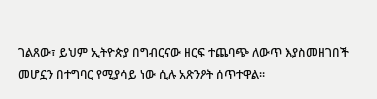ገልጸው፣ ይህም ኢትዮጵያ በግብርናው ዘርፍ ተጨባጭ ለውጥ እያስመዘገበች መሆኗን በተግባር የሚያሳይ ነው ሲሉ አጽንዖት ሰጥተዋል።